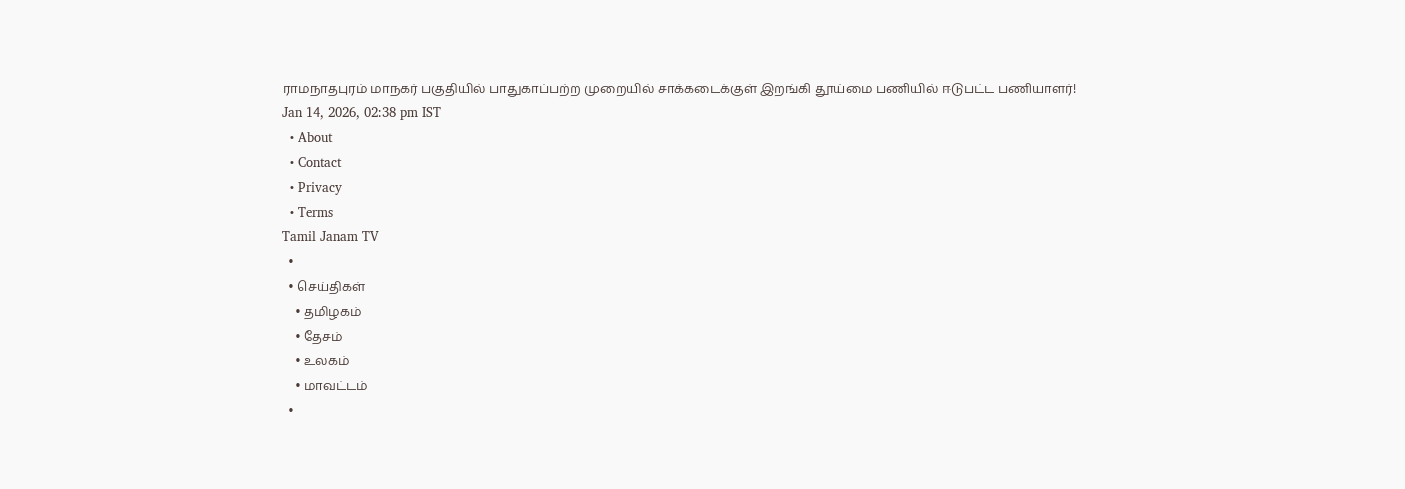ராமநாதபுரம் மாநகர் பகுதியில் பாதுகாப்பற்ற முறையில் சாக்கடைக்குள் இறங்கி தூய்மை பணியில் ஈடுபட்ட பணியாளர்!
Jan 14, 2026, 02:38 pm IST
  • About
  • Contact
  • Privacy
  • Terms
Tamil Janam TV
  •
  • செய்திகள்
    • தமிழகம்
    • தேசம்
    • உலகம்
    • மாவட்டம்
  •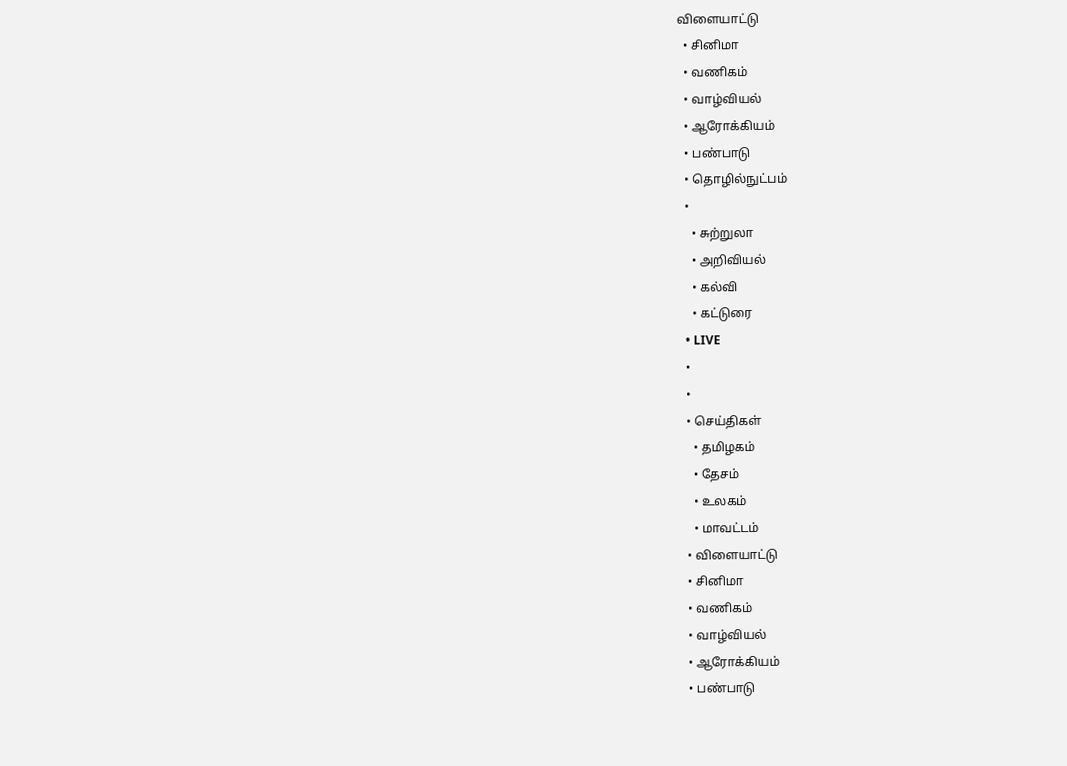விளையாட்டு
  • சினிமா
  • வணிகம்
  • வாழ்வியல்
  • ஆரோக்கியம்
  • பண்பாடு
  • தொழில்நுட்பம்
  •
    • சுற்றுலா
    • அறிவியல்
    • கல்வி
    • கட்டுரை
  • LIVE
  •
  •
  • செய்திகள்
    • தமிழகம்
    • தேசம்
    • உலகம்
    • மாவட்டம்
  • விளையாட்டு
  • சினிமா
  • வணிகம்
  • வாழ்வியல்
  • ஆரோக்கியம்
  • பண்பாடு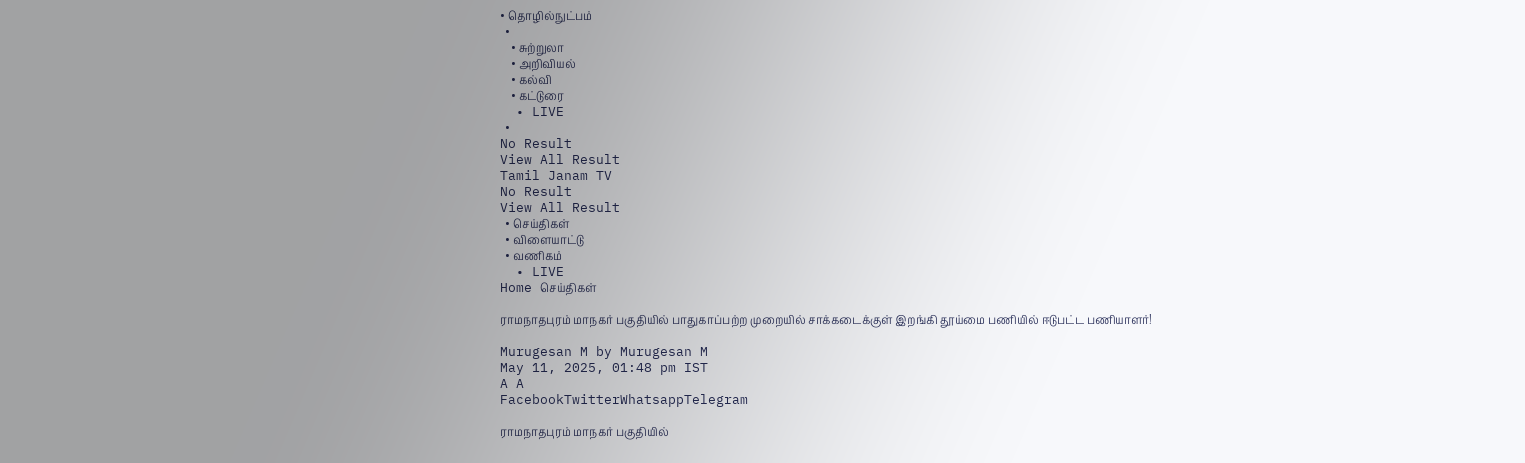• தொழில்நுட்பம்
  •
    • சுற்றுலா
    • அறிவியல்
    • கல்வி
    • கட்டுரை
  • LIVE
  •
No Result
View All Result
Tamil Janam TV
No Result
View All Result
  • செய்திகள்
  • விளையாட்டு
  • வணிகம்
  • LIVE
Home செய்திகள்

ராமநாதபுரம் மாநகர் பகுதியில் பாதுகாப்பற்ற முறையில் சாக்கடைக்குள் இறங்கி தூய்மை பணியில் ஈடுபட்ட பணியாளர்!

Murugesan M by Murugesan M
May 11, 2025, 01:48 pm IST
A A
FacebookTwitterWhatsappTelegram

ராமநாதபுரம் மாநகர் பகுதியில்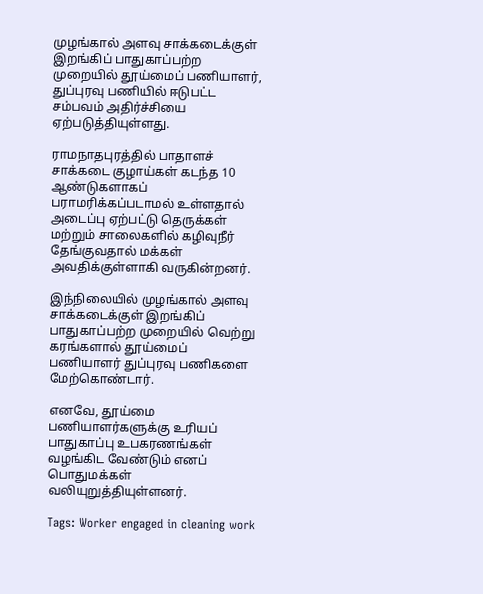முழங்கால் அளவு சாக்கடைக்குள் இறங்கிப் பாதுகாப்பற்ற முறையில் தூய்மைப் பணியாளர், துப்புரவு பணியில் ஈடுபட்ட சம்பவம் அதிர்ச்சியை ஏற்படுத்தியுள்ளது.

ராமநாதபுரத்தில் பாதாளச் சாக்கடை குழாய்கள் கடந்த 10 ஆண்டுகளாகப் பராமரிக்கப்படாமல் உள்ளதால் அடைப்பு ஏற்பட்டு தெருக்கள் மற்றும் சாலைகளில் கழிவுநீர் தேங்குவதால் மக்கள் அவதிக்குள்ளாகி வருகின்றனர்.

இந்நிலையில் முழங்கால் அளவு சாக்கடைக்குள் இறங்கிப் பாதுகாப்பற்ற முறையில் வெற்று கரங்களால் தூய்மைப் பணியாளர் துப்புரவு பணிகளை மேற்கொண்டார்.

எனவே, தூய்மை பணியாளர்களுக்கு உரியப் பாதுகாப்பு உபகரணங்கள் வழங்கிட வேண்டும் எனப் பொதுமக்கள் வலியுறுத்தியுள்ளனர்.

Tags: Worker engaged in cleaning work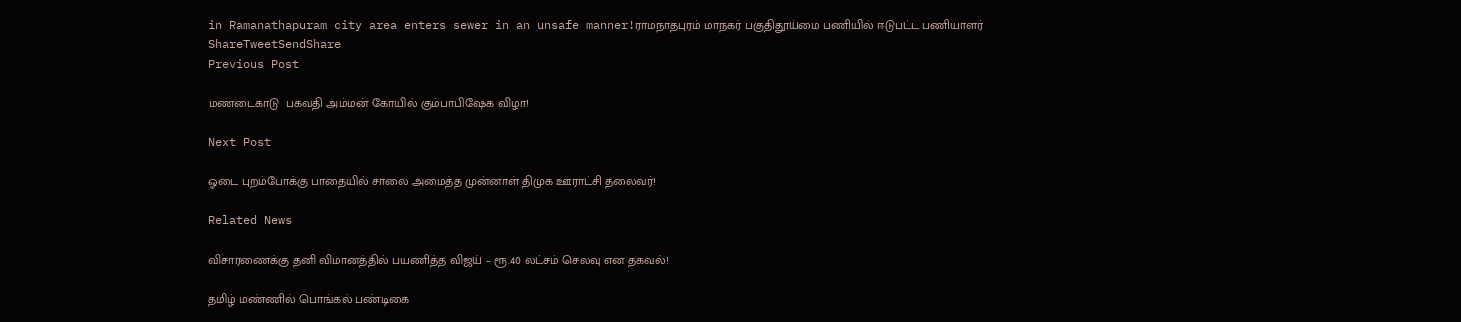in Ramanathapuram city area enters sewer in an unsafe manner!ராமநாதபுரம் மாநகர் பகுதிதூய்மை பணியில் ஈடுபட்ட பணியாளர்
ShareTweetSendShare
Previous Post

மண்டைகாடு  பகவதி அம்மன் கோயில் கும்பாபிஷேக விழா!

Next Post

ஓடை புறம்போக்கு பாதையில் சாலை அமைத்த முன்னாள் திமுக ஊராட்சி தலைவர்!

Related News

விசாரணைக்கு தனி விமானத்தில் பயணித்த விஜய் – ரூ.40 லட்சம் செலவு என தகவல்!

தமிழ் மண்ணில் பொங்கல் பண்டிகை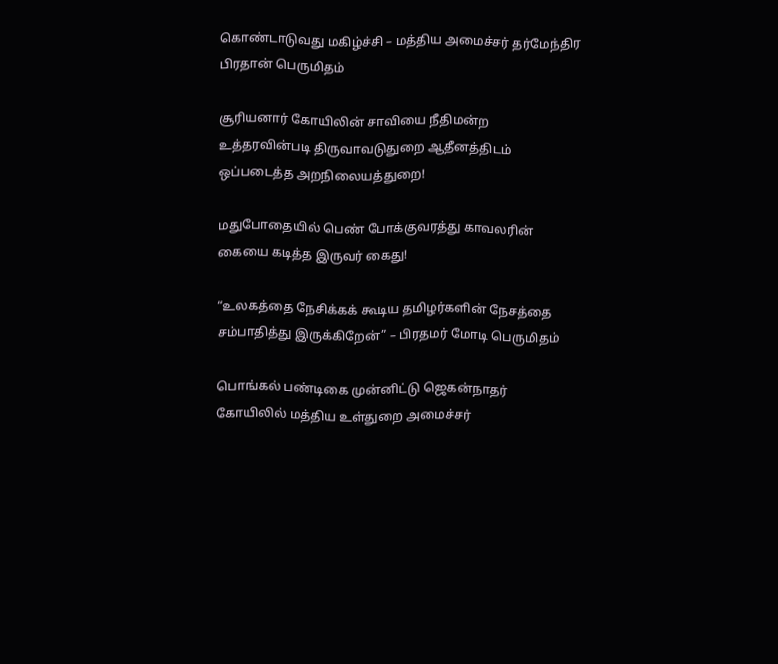கொண்டாடுவது மகிழ்ச்சி – மத்திய அமைச்சர் தர்மேந்திர பிரதான் பெருமிதம்

சூரியனார் கோயிலின் சாவியை நீதிமன்ற உத்தரவின்படி திருவாவடுதுறை ஆதீனத்திடம் ஒப்படைத்த அறநிலையத்துறை!

மதுபோதையில் பெண் போக்குவரத்து காவலரின் கையை கடித்த இருவர் கைது!

“உலகத்தை நேசிக்கக் கூடிய தமிழர்களின் நேசத்தை சம்பாதித்து இருக்கிறேன்” – பிரதமர் மோடி பெருமிதம்

பொங்கல் பண்டிகை முன்னிட்டு ஜெகன்நாதர் கோயிலில் மத்திய உள்துறை அமைச்சர்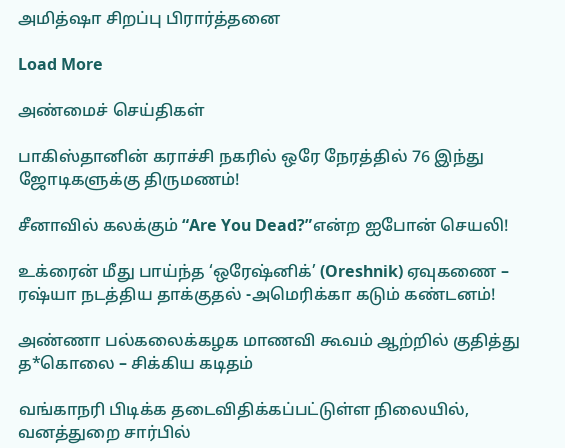அமித்ஷா சிறப்பு பிரார்த்தனை

Load More

அண்மைச் செய்திகள்

பாகிஸ்தானின் கராச்சி நகரில் ஒரே நேரத்தில் 76 இந்து ஜோடிகளுக்கு திருமணம்!

சீனாவில் கலக்கும் “Are You Dead?”என்ற ஐபோன் செயலி!

உக்ரைன் மீது பாய்ந்த ‘ஒரேஷ்னிக்’ (Oreshnik) ஏவுகணை – ரஷ்யா நடத்திய தாக்குதல் -அமெரிக்கா கடும் கண்டனம்!

அண்ணா பல்கலைக்கழக மாணவி கூவம் ஆற்றில் குதித்து த*கொலை – சிக்கிய கடிதம்

வங்காநரி பிடிக்க தடைவிதிக்கப்பட்டுள்ள நிலையில், வனத்துறை சார்பில்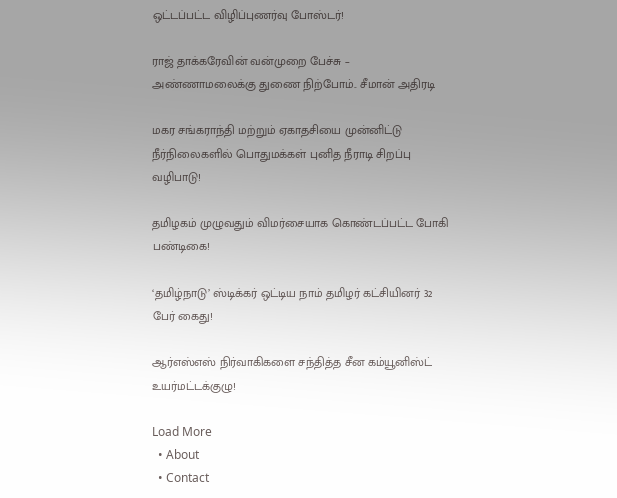ஒட்டப்பட்ட விழிப்புணர்வு போஸ்டர்!

ராஜ் தாக்கரேவின் வன்முறை பேச்சு – அண்ணாமலைக்கு துணை நிற்போம்.. சீமான் அதிரடி

மகர சங்கராந்தி மற்றும் ஏகாதசியை முன்னிட்டு நீர்நிலைகளில் பொதுமக்கள் புனித நீராடி சிறப்பு வழிபாடு!

தமிழகம் முழுவதும் விமர்சையாக கொண்டப்பட்ட போகி பண்டிகை!

‘தமிழ்நாடு’ ஸ்டிக்கர் ஒட்டிய நாம் தமிழர் கட்சியினர் 32 பேர் கைது!

ஆர்எஸ்எஸ் நிர்வாகிகளை சந்தித்த சீன கம்யூனிஸ்ட் உயர்மட்டக்குழு!

Load More
  • About
  • Contact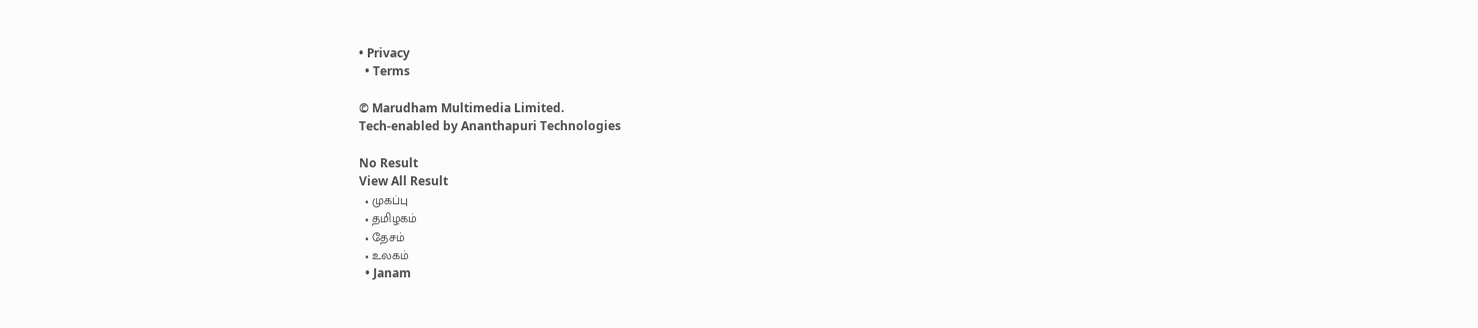• Privacy
  • Terms

© Marudham Multimedia Limited.
Tech-enabled by Ananthapuri Technologies

No Result
View All Result
  • முகப்பு
  • தமிழகம்
  • தேசம்
  • உலகம்
  • Janam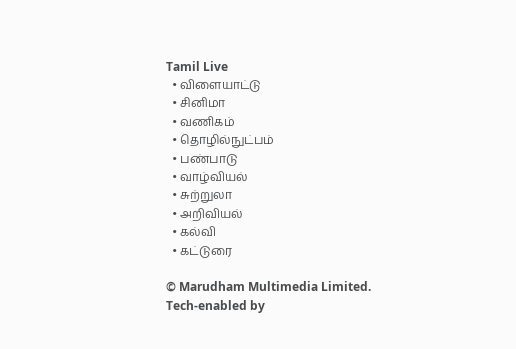Tamil Live
  • விளையாட்டு
  • சினிமா
  • வணிகம்
  • தொழில்நுட்பம்
  • பண்பாடு
  • வாழ்வியல்
  • சுற்றுலா
  • அறிவியல்
  • கல்வி
  • கட்டுரை

© Marudham Multimedia Limited.
Tech-enabled by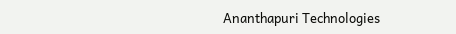Ananthapuri Technologies